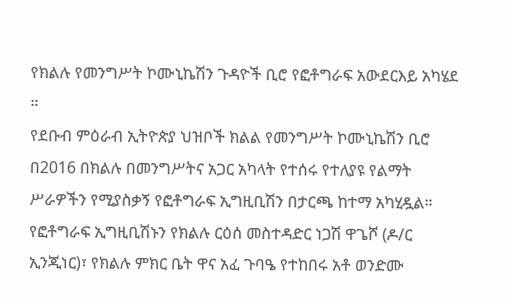የክልሉ የመንግሥት ኮሙኒኬሽን ጉዳዮች ቢሮ የፎቶግራፍ አውደርእይ አካሄደ ።
የደቡብ ምዕራብ ኢትዮጵያ ህዝቦች ክልል የመንግሥት ኮሙኒኬሽን ቢሮ በ2016 በክልሉ በመንግሥትና አጋር አካላት የተሰሩ የተለያዩ የልማት ሥራዎችን የሚያስቃኝ የፎቶግራፍ ኢግዚቢሽን በታርጫ ከተማ አካሂዷል። የፎቶግራፍ ኢግዚቢሽኑን የክልሉ ርዕሰ መስተዳድር ነጋሽ ዋጌሾ (ዶ/ር ኢንጂነር)፣ የክልሉ ምክር ቤት ዋና አፈ ጉባዔ የተከበሩ አቶ ወንድሙ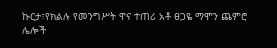ኩርታ፣የክልሉ የመንግሥት ዋና ተጠሪ አቶ ፀጋዬ ማሞን ጨምሮ ሌሎች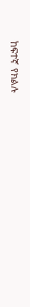ከፍተኛ የክልሉ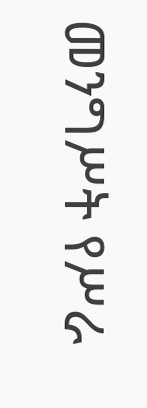መንግሥት የሥራ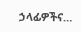ኃላፊዎችና…